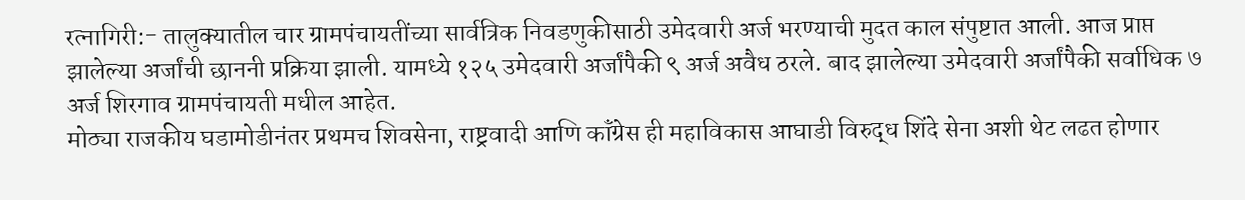रत्नागिरी:- तालुक्यातील चार ग्रामपंचायतींच्या सार्वत्रिक निवडणुकीसाठी उमेदवारी अर्ज भरण्याची मुदत काल संपुष्टात आली. आज प्राप्त झालेल्या अर्जांची छाननी प्रक्रिया झाली. यामध्ये १२५ उमेदवारी अर्जांपैकी ९ अर्ज अवैध ठरले. बाद झालेल्या उमेदवारी अर्जांपैकी सर्वाधिक ७ अर्ज शिरगाव ग्रामपंचायती मधील आहेत.
मोठ्या राजकीय घडामोडीनंतर प्रथमच शिवसेना, राष्ट्रवादी आणि कॉंग्रेस ही महाविकास आघाडी विरुद्ध शिंदे सेना अशी थेट लढत होणार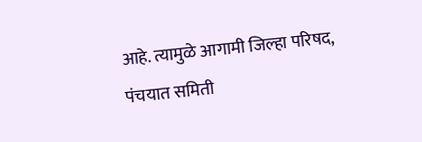आहे. त्यामुळे आगामी जिल्हा परिषद, पंचयात समिती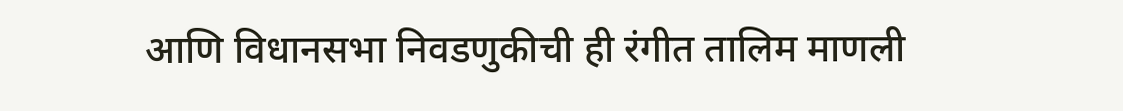आणि विधानसभा निवडणुकीची ही रंगीत तालिम माणली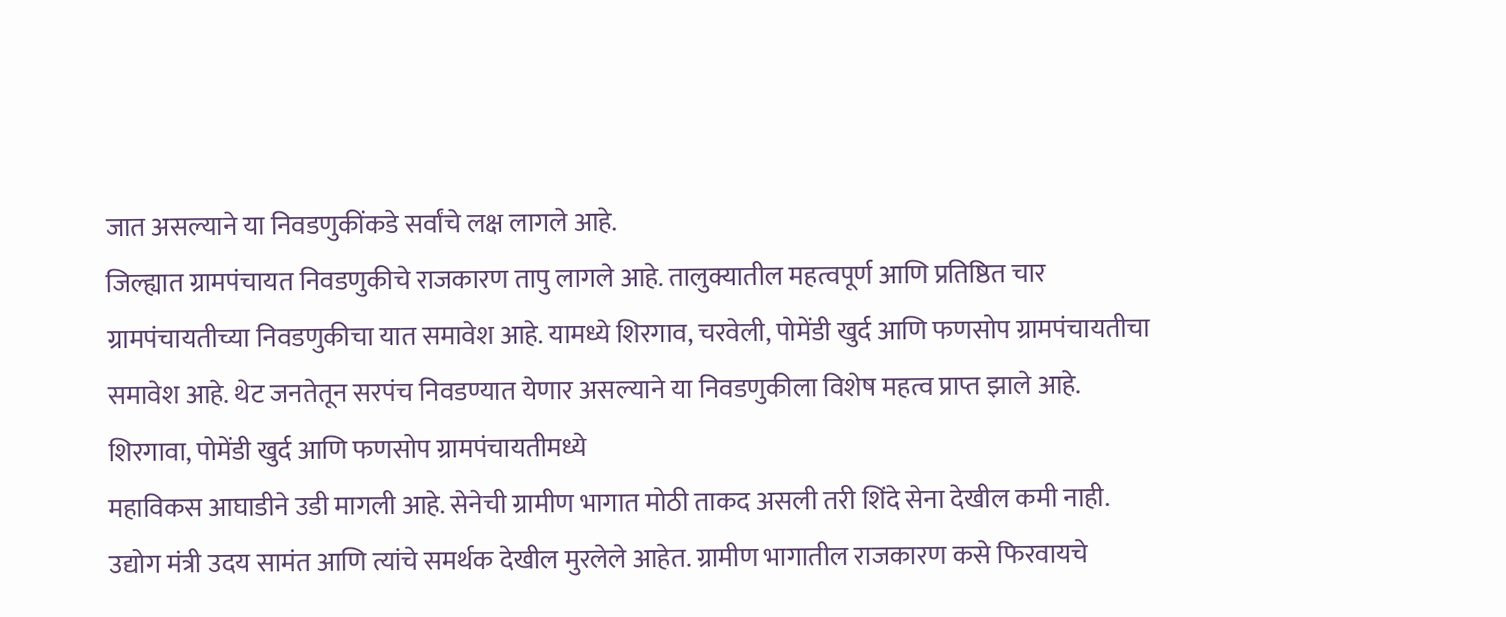जात असल्याने या निवडणुकींकडे सर्वांचे लक्ष लागले आहे.
जिल्ह्यात ग्रामपंचायत निवडणुकीचे राजकारण तापु लागले आहे. तालुक्यातील महत्वपूर्ण आणि प्रतिष्ठित चार ग्रामपंचायतीच्या निवडणुकीचा यात समावेश आहे. यामध्ये शिरगाव, चरवेली, पोमेंडी खुर्द आणि फणसोप ग्रामपंचायतीचा समावेश आहे. थेट जनतेतून सरपंच निवडण्यात येणार असल्याने या निवडणुकीला विशेष महत्व प्राप्त झाले आहे. शिरगावा, पोमेंडी खुर्द आणि फणसोप ग्रामपंचायतीमध्ये
महाविकस आघाडीने उडी मागली आहे. सेनेची ग्रामीण भागात मोठी ताकद असली तरी शिंदे सेना देखील कमी नाही. उद्योग मंत्री उदय सामंत आणि त्यांचे समर्थक देखील मुरलेले आहेत. ग्रामीण भागातील राजकारण कसे फिरवायचे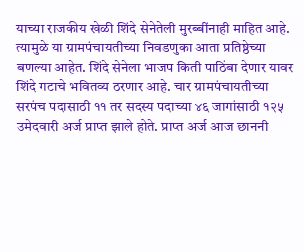याच्या राजकीय खेळी शिंदे सेनेतेली मुरब्बींनाही माहित आहे. त्यामुळे या ग्रामपंचायतीच्या निवडणुका आता प्रतिष्ठेच्या बणल्या आहेत. शिंदे सेनेला भाजप किती पाठिंबा देणार यावर शिंदे गटाचे भवितव्य ठरणार आहे. चार ग्रामपंचायतीच्या सरपंच पदासाठी ११ तर सदस्य पदाच्या ४६ जागांसाठी १२५ उमेदवारी अर्ज प्राप्त झाले होते. प्राप्त अर्ज आज छाननी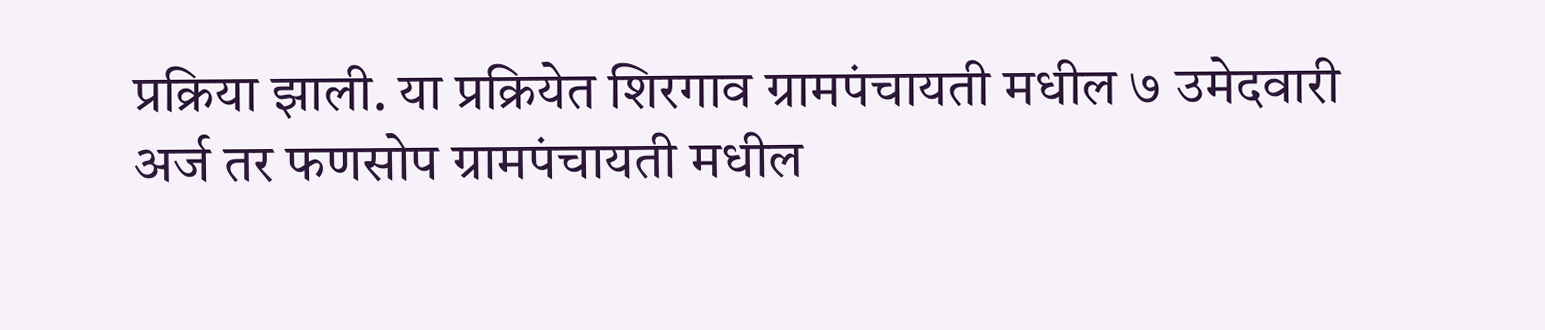प्रक्रिया झाली. या प्रक्रियेत शिरगाव ग्रामपंचायती मधील ७ उमेदवारी अर्ज तर फणसोप ग्रामपंचायती मधील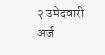२ उमेदवारी अर्ज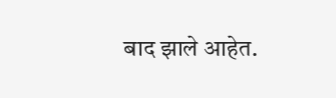बाद झाले आहेत.